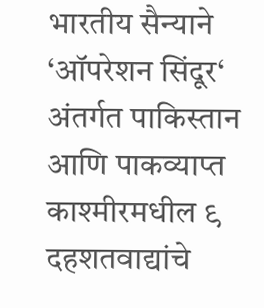भारतीय सैन्याने ‘ऑपरेशन सिंदूर‘ अंतर्गत पाकिस्तान आणि पाकव्याप्त काश्मीरमधील ९ दहशतवाद्यांचे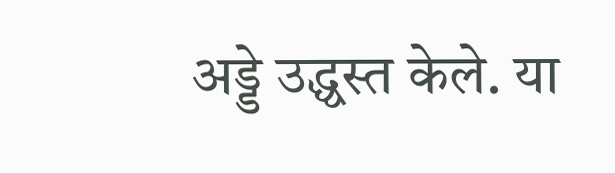अड्डे उद्ध्वस्त केले. या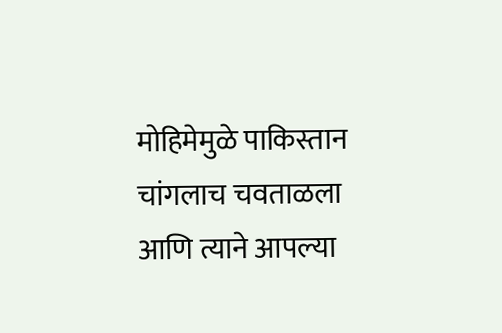मोहिमेमुळे पाकिस्तान चांगलाच चवताळला आणि त्याने आपल्या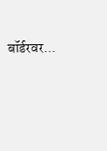बॉर्डरवर...